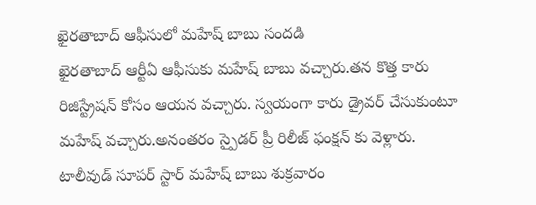ఖైరతాబాద్ ఆఫీసులో మహేష్ బాబు సందడి
ఖైరతాబాద్ ఆర్టీఏ ఆఫీసుకు మహేష్ బాబు వచ్చారు.తన కొత్త కారు రిజిస్ట్రేషన్ కోసం ఆయన వచ్చారు. స్వయంగా కారు డ్రైవర్ చేసుకుంటూ మహేష్ వచ్చారు.అనంతరం స్పైడర్ ప్రీ రిలీజ్ ఫంక్షన్ కు వెళ్లారు.
టాలీవుడ్ సూపర్ స్టార్ మహేష్ బాబు శుక్రవారం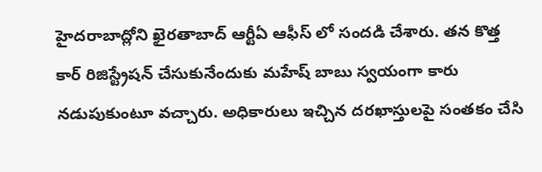హైదరాబాద్లోని ఖైరతాబాద్ ఆర్టీఏ ఆఫీస్ లో సందడి చేశారు. తన కొత్త కార్ రిజిస్ట్రేషన్ చేసుకునేందుకు మహేష్ బాబు స్వయంగా కారు నడుపుకుంటూ వచ్చారు. అధికారులు ఇచ్చిన దరఖాస్తులపై సంతకం చేసి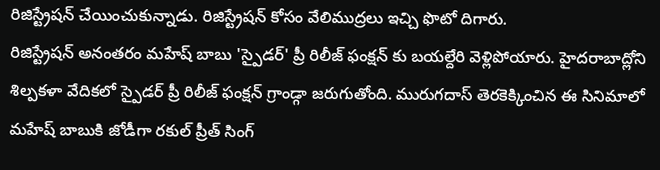రిజిస్ట్రేషన్ చేయించుకున్నాడు. రిజిస్ట్రేషన్ కోసం వేలిముద్రలు ఇచ్చి ఫొటో దిగారు.
రిజిస్ట్రేషన్ అనంతరం మహేష్ బాబు 'స్పైడర్' ప్రీ రిలీజ్ ఫంక్షన్ కు బయల్దేరి వెళ్లిపోయారు. హైదరాబాద్లోని శిల్పకళా వేదికలో స్పైడర్ ప్రీ రిలీజ్ ఫంక్షన్ గ్రాండ్గా జరుగుతోంది. మురుగదాస్ తెరకెక్కించిన ఈ సినిమాలో మహేష్ బాబుకి జోడీగా రకుల్ ప్రీత్ సింగ్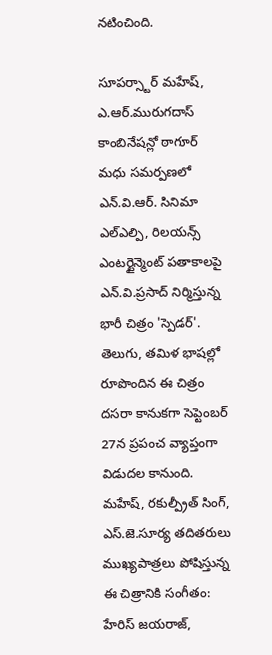నటించింది.

సూపర్స్టార్ మహేష్, ఎ.ఆర్.మురుగదాస్ కాంబినేషన్లో ఠాగూర్ మధు సమర్పణలో ఎన్.వి.ఆర్. సినిమా ఎల్ఎల్పి, రిలయన్స్ ఎంటర్టైన్మెంట్ పతాకాలపై ఎన్.వి.ప్రసాద్ నిర్మిస్తున్న భారీ చిత్రం 'స్పెడర్'. తెలుగు, తమిళ భాషల్లో రూపొందిన ఈ చిత్రం దసరా కానుకగా సెప్టెంబర్ 27న ప్రపంచ వ్యాప్తంగా విడుదల కానుంది.
మహేష్, రకుల్ప్రీత్ సింగ్, ఎస్.జె.సూర్య తదితరులు ముఖ్యపాత్రలు పోషిస్తున్న ఈ చిత్రానికి సంగీతం: హేరిస్ జయరాజ్,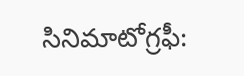సినిమాటోగ్రఫీ: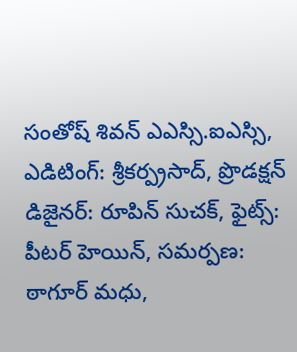సంతోష్ శివన్ ఎఎస్సి.ఐఎస్సి, ఎడిటింగ్: శ్రీకర్ప్రసాద్, ప్రొడక్షన్ డిజైనర్: రూపిన్ సుచక్, ఫైట్స్: పీటర్ హెయిన్, సమర్పణ: ఠాగూర్ మధు,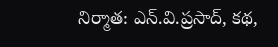నిర్మాత: ఎన్.వి.ప్రసాద్, కథ,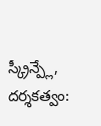స్క్రీన్ప్లే, దర్శకత్వం: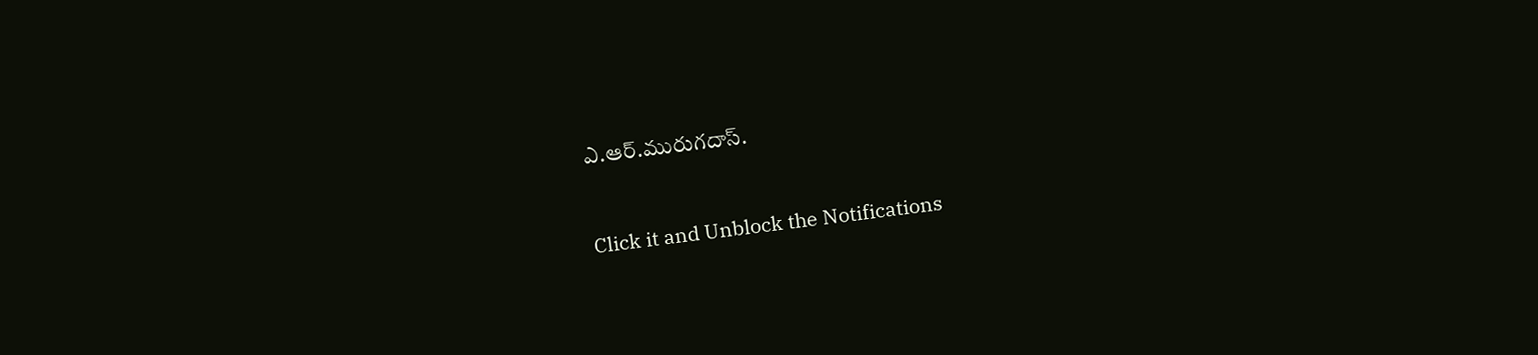ఎ.ఆర్.మురుగదాస్.


Click it and Unblock the Notifications